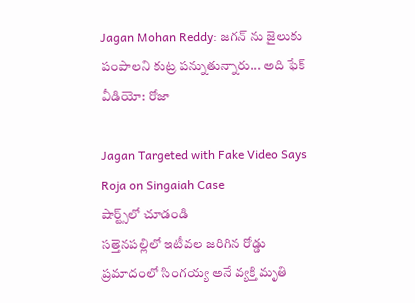Jagan Mohan Reddy: జగన్ ను జైలుకు పంపాలని కుట్ర పన్నుతున్నారు... అది ఫేక్ వీడియో: రోజా

Jagan Targeted with Fake Video Says Roja on Singaiah Case
షార్ట్స్‌లో చూడండి
సత్తెనపల్లిలో ఇటీవల జరిగిన రోడ్డు ప్రమాదంలో సింగయ్య అనే వ్యక్తి మృతి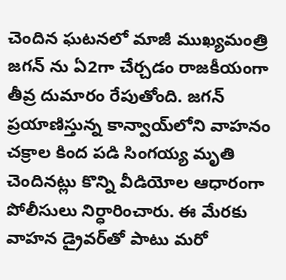చెందిన ఘటనలో మాజీ ముఖ్యమంత్రి జగన్ ను ఏ2గా చేర్చడం రాజకీయంగా తీవ్ర దుమారం రేపుతోంది. జగన్ ప్రయాణిస్తున్న కాన్వాయ్‌లోని వాహనం చక్రాల కింద పడి సింగయ్య మృతి చెందినట్లు కొన్ని వీడియోల ఆధారంగా పోలీసులు నిర్ధారించారు. ఈ మేరకు వాహన డ్రైవర్‌తో పాటు మరో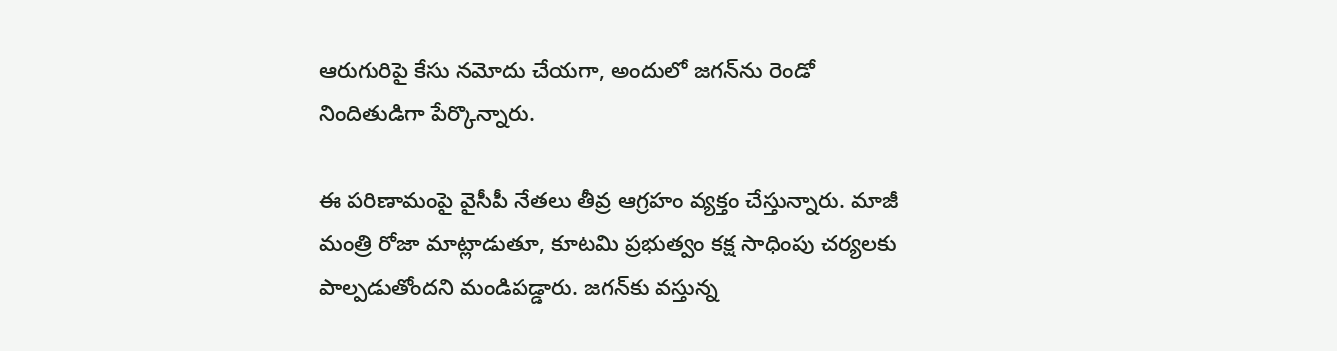ఆరుగురిపై కేసు నమోదు చేయగా, అందులో జగన్‌ను రెండో నిందితుడిగా పేర్కొన్నారు.

ఈ పరిణామంపై వైసీపీ నేతలు తీవ్ర ఆగ్రహం వ్యక్తం చేస్తున్నారు. మాజీ మంత్రి రోజా మాట్లాడుతూ, కూటమి ప్రభుత్వం కక్ష సాధింపు చర్యలకు పాల్పడుతోందని మండిపడ్డారు. జగన్‌కు వస్తున్న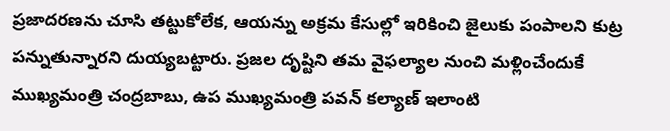ప్రజాదరణను చూసి తట్టుకోలేక, ఆయన్ను అక్రమ కేసుల్లో ఇరికించి జైలుకు పంపాలని కుట్ర పన్నుతున్నారని దుయ్యబట్టారు. ప్రజల దృష్టిని తమ వైఫల్యాల నుంచి మళ్లించేందుకే ముఖ్యమంత్రి చంద్రబాబు, ఉప ముఖ్యమంత్రి పవన్ కల్యాణ్ ఇలాంటి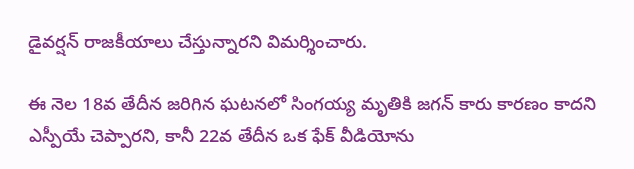డైవర్షన్ రాజకీయాలు చేస్తున్నారని విమర్శించారు.

ఈ నెల 18వ తేదీన జరిగిన ఘటనలో సింగయ్య మృతికి జగన్ కారు కారణం కాదని ఎస్పీయే చెప్పారని, కానీ 22వ తేదీన ఒక ఫేక్ వీడియోను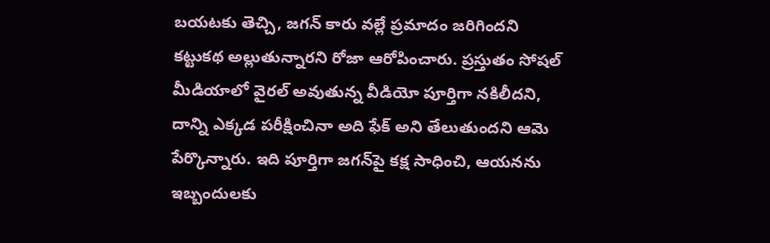బయటకు తెచ్చి, జగన్ కారు వల్లే ప్రమాదం జరిగిందని కట్టుకథ అల్లుతున్నారని రోజా ఆరోపించారు. ప్రస్తుతం సోషల్ మీడియాలో వైరల్ అవుతున్న వీడియో పూర్తిగా నకిలీదని, దాన్ని ఎక్కడ పరీక్షించినా అది ఫేక్ అని తేలుతుందని ఆమె పేర్కొన్నారు. ఇది పూర్తిగా జగన్‌పై కక్ష సాధించి, ఆయనను ఇబ్బందులకు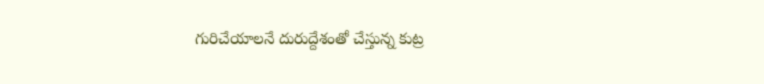గురిచేయాలనే దురుద్దేశంతో చేస్తున్న కుట్ర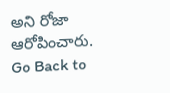అని రోజా ఆరోపించారు.
Go Back to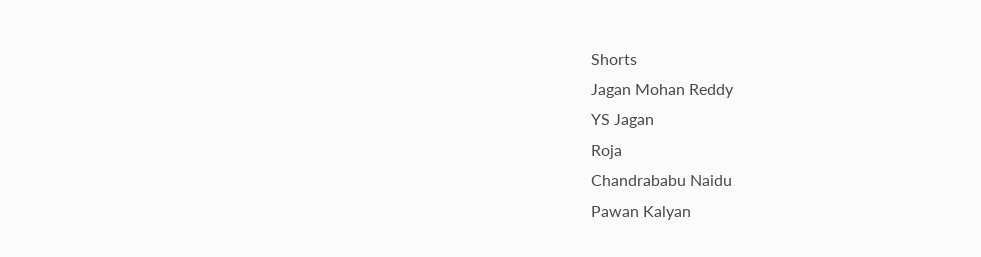Shorts
Jagan Mohan Reddy
YS Jagan
Roja
Chandrababu Naidu
Pawan Kalyan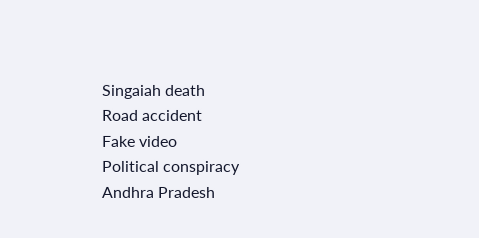Singaiah death
Road accident
Fake video
Political conspiracy
Andhra Pradesh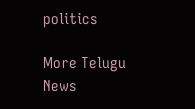politics

More Telugu News